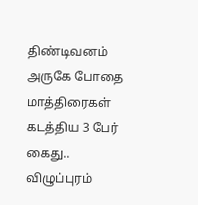திண்டிவனம் அருகே போதை மாத்திரைகள் கடத்திய 3 பேர் கைது..
விழுப்புரம்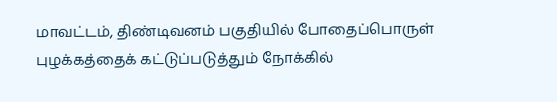மாவட்டம், திண்டிவனம் பகுதியில் போதைப்பொருள் புழக்கத்தைக் கட்டுப்படுத்தும் நோக்கில்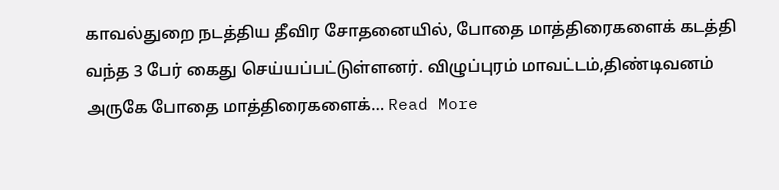காவல்துறை நடத்திய தீவிர சோதனையில், போதை மாத்திரைகளைக் கடத்தி வந்த 3 பேர் கைது செய்யப்பட்டுள்ளனர். விழுப்புரம் மாவட்டம்,திண்டிவனம் அருகே போதை மாத்திரைகளைக்… Read More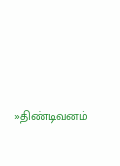»திண்டிவனம்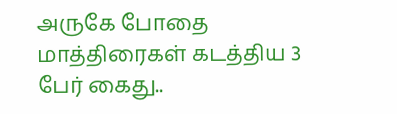அருகே போதை மாத்திரைகள் கடத்திய 3 பேர் கைது..